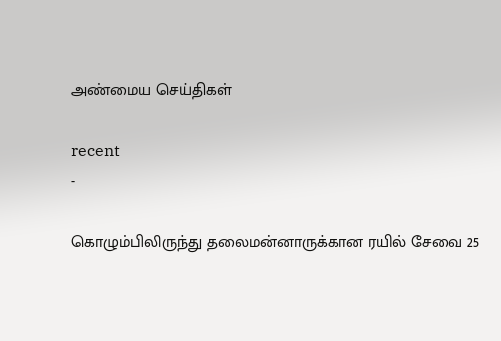அண்மைய செய்திகள்

recent
-

கொழும்பிலிருந்து தலைமன்னாருக்கான ரயில் சேவை 25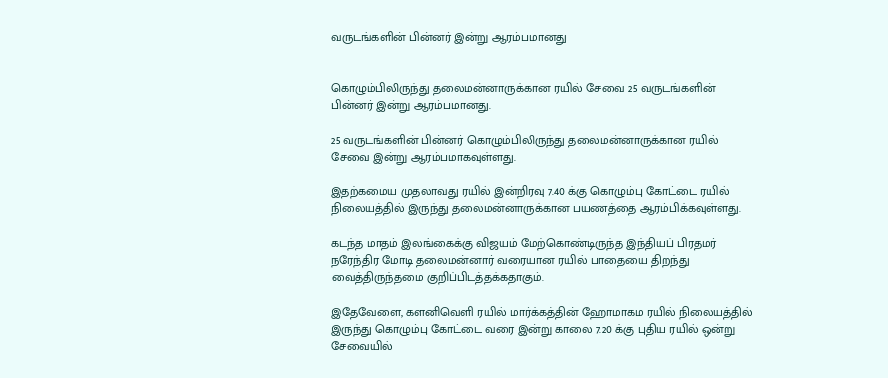வருடங்களின் பின்னர் இன்று ஆரம்பமானது


கொழும்பிலிருந்து தலைமன்னாருக்கான ரயில் சேவை 25 வருடங்களின் பின்னர் இன்று ஆரம்பமானது.

25 வருடங்களின் பின்னர் கொழும்பிலிருந்து தலைமன்னாருக்கான ரயில் சேவை இன்று ஆரம்பமாகவுள்ளது.

இதற்கமைய முதலாவது ரயில் இன்றிரவு 7.40 க்கு கொழும்பு கோட்டை ரயில் நிலையத்தில் இருந்து தலைமன்னாருக்கான பயணத்தை ஆரம்பிக்கவுள்ளது.

கடந்த மாதம் இலங்கைக்கு விஜயம் மேற்கொண்டிருந்த இந்தியப் பிரதமர் நரேந்திர மோடி தலைமன்னார் வரையான ரயில் பாதையை திறந்து வைத்திருந்தமை குறிப்பிடத்தக்கதாகும்.

இதேவேளை, களனிவெளி ரயில் மார்க்கத்தின் ஹோமாகம ரயில் நிலையத்தில் இருந்து கொழும்பு கோட்டை வரை இன்று காலை 7.20 க்கு புதிய ரயில் ஒன்று சேவையில்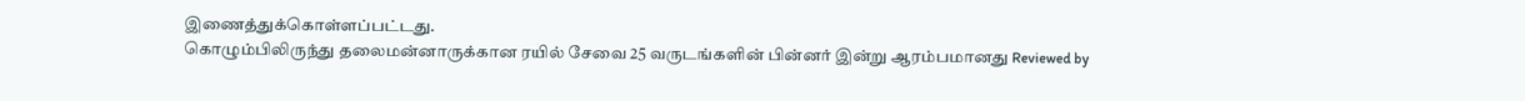இணைத்துக்கொள்ளப்பட்டது.
கொழும்பிலிருந்து தலைமன்னாருக்கான ரயில் சேவை 25 வருடங்களின் பின்னர் இன்று ஆரம்பமானது Reviewed by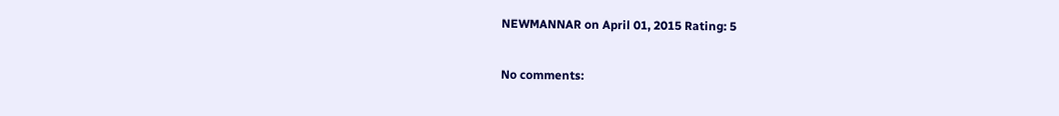NEWMANNAR on April 01, 2015 Rating: 5

No comments: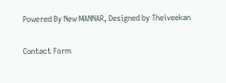Powered By New MANNAR, Designed by Theiveekan

Contact Form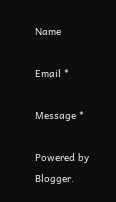Name

Email *

Message *

Powered by Blogger.